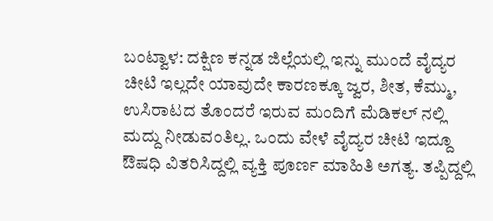ಬಂಟ್ವಾಳ: ದಕ್ಷಿಣ ಕನ್ನಡ ಜಿಲ್ಲೆಯಲ್ಲಿ ಇನ್ನು ಮುಂದೆ ವೈದ್ಯರ ಚೀಟಿ ಇಲ್ಲದೇ ಯಾವುದೇ ಕಾರಣಕ್ಕೂ ಜ್ವರ, ಶೀತ, ಕೆಮ್ಮು, ಉಸಿರಾಟದ ತೊಂದರೆ ಇರುವ ಮಂದಿಗೆ ಮೆಡಿಕಲ್ ನಲ್ಲಿ ಮದ್ದು ನೀಡುವಂತಿಲ್ಲ. ಒಂದು ವೇಳೆ ವೈದ್ಯರ ಚೀಟಿ ಇದ್ದೂ ಔಷಧಿ ವಿತರಿಸಿದ್ದಲ್ಲಿ ವ್ಯಕ್ತಿ ಪೂರ್ಣ ಮಾಹಿತಿ ಅಗತ್ಯ. ತಪ್ಪಿದ್ದಲ್ಲಿ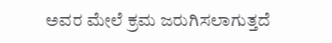ಅವರ ಮೇಲೆ ಕ್ರಮ ಜರುಗಿಸಲಾಗುತ್ತದೆ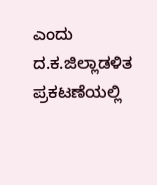ಎಂದು ದ.ಕ.ಜಿಲ್ಲಾಡಳಿತ ಪ್ರಕಟಣೆಯಲ್ಲಿ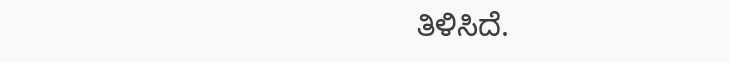ತಿಳಿಸಿದೆ.